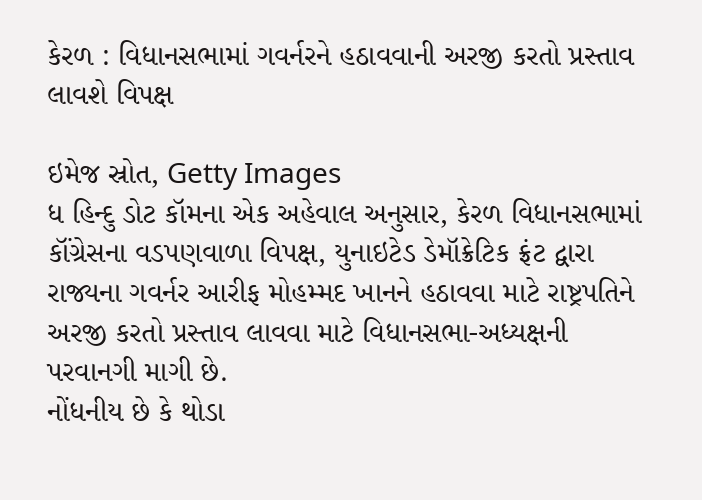કેરળ : વિધાનસભામાં ગવર્નરને હઠાવવાની અરજી કરતો પ્રસ્તાવ લાવશે વિપક્ષ

ઇમેજ સ્રોત, Getty Images
ધ હિન્દુ ડોટ કૉમના એક અહેવાલ અનુસાર, કેરળ વિધાનસભામાં કૉંગ્રેસના વડપણવાળા વિપક્ષ, યુનાઇટેડ ડેમૉક્રેટિક ફ્રંટ દ્વારા રાજ્યના ગવર્નર આરીફ મોહમ્મદ ખાનને હઠાવવા માટે રાષ્ટ્રપતિને અરજી કરતો પ્રસ્તાવ લાવવા માટે વિધાનસભા-અધ્યક્ષની પરવાનગી માગી છે.
નોંધનીય છે કે થોડા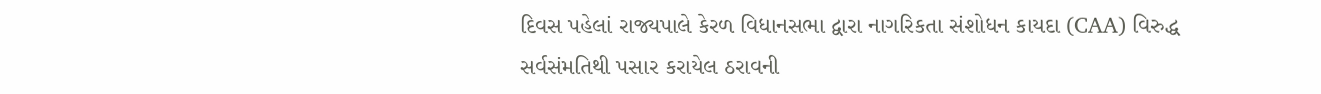દિવસ પહેલાં રાજ્યપાલે કેરળ વિધાનસભા દ્વારા નાગરિકતા સંશોધન કાયદા (CAA) વિરુદ્ધ સર્વસંમતિથી પસાર કરાયેલ ઠરાવની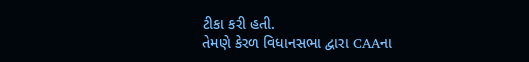ટીકા કરી હતી.
તેમણે કેરળ વિધાનસભા દ્વારા CAAના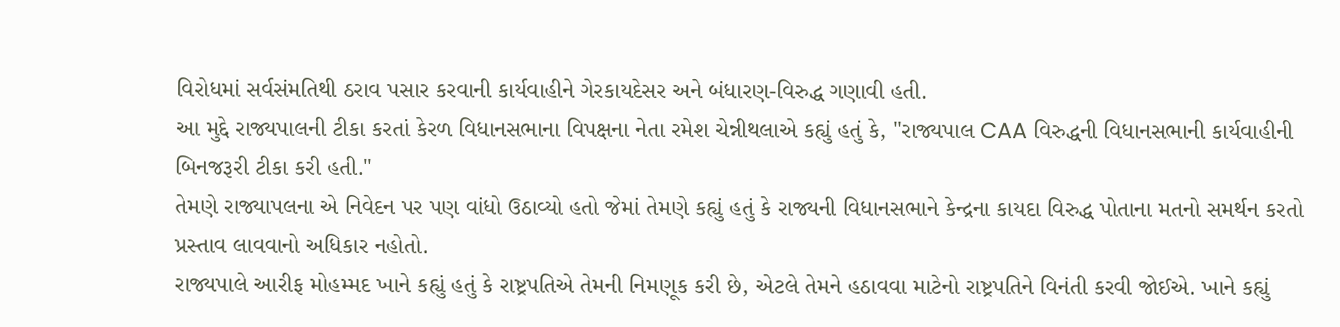વિરોધમાં સર્વસંમતિથી ઠરાવ પસાર કરવાની કાર્યવાહીને ગેરકાયદેસર અને બંધારણ-વિરુદ્ધ ગણાવી હતી.
આ મુદ્દે રાજ્યપાલની ટીકા કરતાં કેરળ વિધાનસભાના વિપક્ષના નેતા રમેશ ચેન્નીથલાએ કહ્યું હતું કે, "રાજ્યપાલ CAA વિરુદ્ધની વિધાનસભાની કાર્યવાહીની બિનજરૂરી ટીકા કરી હતી."
તેમણે રાજ્યાપલના એ નિવેદન પર પણ વાંધો ઉઠાવ્યો હતો જેમાં તેમણે કહ્યું હતું કે રાજ્યની વિધાનસભાને કેન્દ્રના કાયદા વિરુદ્ધ પોતાના મતનો સમર્થન કરતો પ્રસ્તાવ લાવવાનો અધિકાર નહોતો.
રાજ્યપાલે આરીફ મોહમ્મદ ખાને કહ્યું હતું કે રાષ્ટ્રપતિએ તેમની નિમણૂક કરી છે, એટલે તેમને હઠાવવા માટેનો રાષ્ટ્રપતિને વિનંતી કરવી જોઈએ. ખાને કહ્યું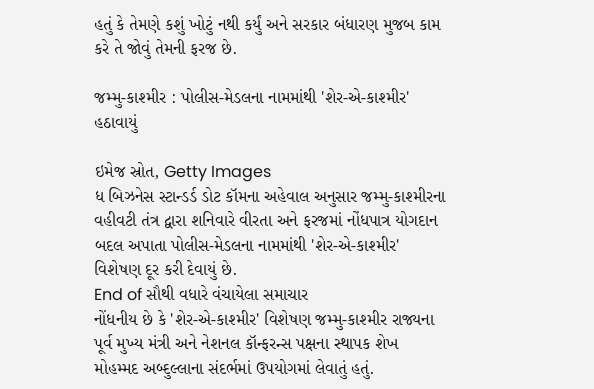હતું કે તેમણે કશું ખોટું નથી કર્યું અને સરકાર બંધારણ મુજબ કામ કરે તે જોવું તેમની ફરજ છે.

જમ્મુ-કાશ્મીર : પોલીસ-મેડલના નામમાંથી 'શેર-એ-કાશ્મીર' હઠાવાયું

ઇમેજ સ્રોત, Getty Images
ધ બિઝનેસ સ્ટાન્ડર્ડ ડોટ કૉમના અહેવાલ અનુસાર જમ્મુ-કાશ્મીરના વહીવટી તંત્ર દ્વારા શનિવારે વીરતા અને ફરજમાં નોંધપાત્ર યોગદાન બદલ અપાતા પોલીસ-મેડલના નામમાંથી 'શેર-એ-કાશ્મીર' વિશેષણ દૂર કરી દેવાયું છે.
End of સૌથી વધારે વંચાયેલા સમાચાર
નોંધનીય છે કે 'શેર-એ-કાશ્મીર' વિશેષણ જમ્મુ-કાશ્મીર રાજ્યના પૂર્વ મુખ્ય મંત્રી અને નેશનલ કૉન્ફરન્સ પક્ષના સ્થાપક શેખ મોહમ્મદ અબ્દુલ્લાના સંદર્ભમાં ઉપયોગમાં લેવાતું હતું.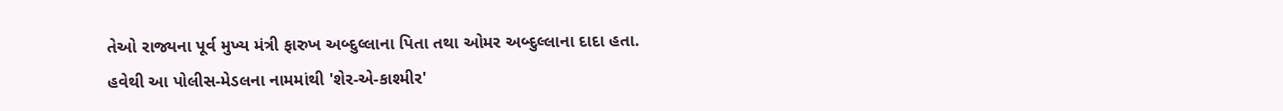તેઓ રાજ્યના પૂર્વ મુખ્ય મંત્રી ફારુખ અબ્દુલ્લાના પિતા તથા ઓમર અબ્દુલ્લાના દાદા હતા.
હવેથી આ પોલીસ-મેડલના નામમાંથી 'શેર-એ-કાશ્મીર'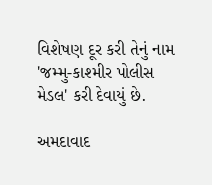વિશેષણ દૂર કરી તેનું નામ 'જમ્મુ-કાશ્મીર પોલીસ મેડલ' કરી દેવાયું છે.

અમદાવાદ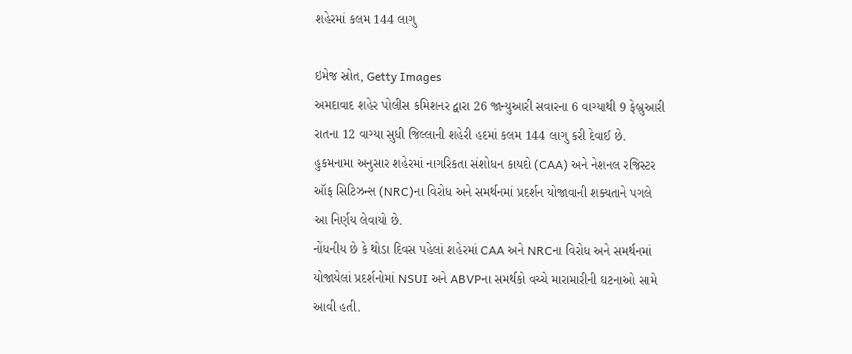શહેરમાં કલમ 144 લાગુ

ઇમેજ સ્રોત, Getty Images
અમદાવાદ શહેર પોલીસ કમિશનર દ્વારા 26 જાન્યુઆરી સવારના 6 વાગ્યાથી 9 ફેબ્રુઆરી રાતના 12 વાગ્યા સુધી જિલ્લાની શહેરી હદમાં કલમ 144 લાગુ કરી દેવાઈ છે.
હુકમનામા અનુસાર શહેરમાં નાગરિકતા સંશોધન કાયદો (CAA) અને નેશનલ રજિસ્ટર ઑફ સિટિઝન્સ (NRC)ના વિરોધ અને સમર્થનમાં પ્રદર્શન યોજાવાની શક્યતાને પગલે આ નિર્ણય લેવાયો છે.
નોંધનીય છે કે થોડા દિવસ પહેલાં શહેરમાં CAA અને NRCના વિરોધ અને સમર્થનમાં યોજાયેલાં પ્રદર્શનોમાં NSUI અને ABVPના સમર્થકો વચ્ચે મારામારીની ઘટનાઓ સામે આવી હતી.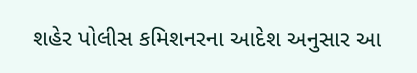શહેર પોલીસ કમિશનરના આદેશ અનુસાર આ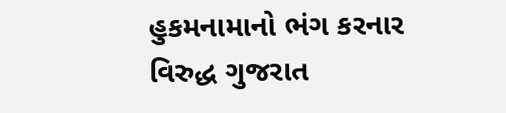હુકમનામાનો ભંગ કરનાર વિરુદ્ધ ગુજરાત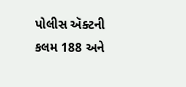પોલીસ ઍક્ટની કલમ 188 અને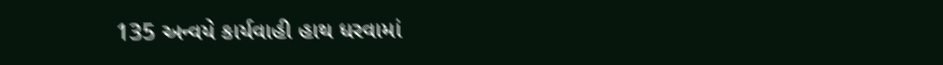135 અન્વયે કાર્યવાહી હાથ ધરવામાં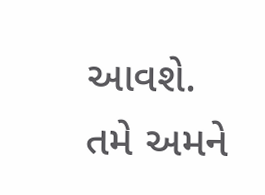આવશે.
તમે અમને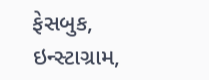ફેસબુક, ઇન્સ્ટાગ્રામ,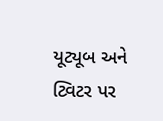યૂટ્યૂબ અને ટ્વિટર પર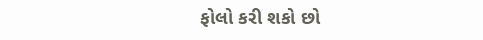ફોલો કરી શકો છો